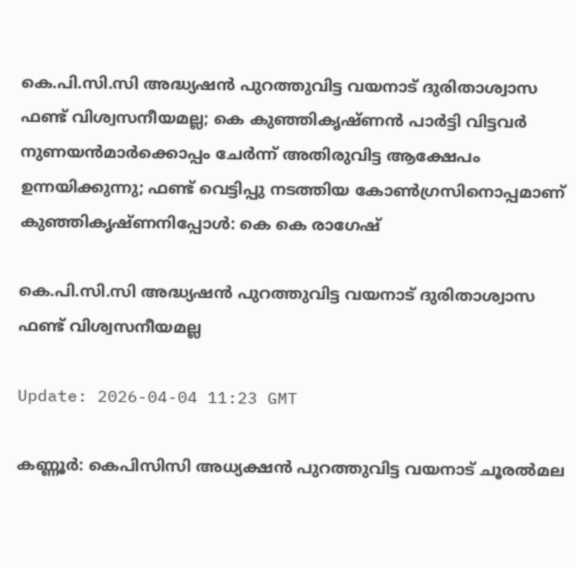കെ.പി.സി.സി അദ്ധ്യഷന്‍ പുറത്തുവിട്ട വയനാട് ദുരിതാശ്വാസ ഫണ്ട് വിശ്വസനീയമല്ല; കെ കുഞ്ഞികൃഷ്ണന്‍ പാര്‍ട്ടി വിട്ടവര്‍ നുണയന്‍മാര്‍ക്കൊപ്പം ചേര്‍ന്ന് അതിരുവിട്ട ആക്ഷേപം ഉന്നയിക്കുന്നു; ഫണ്ട് വെട്ടിപ്പു നടത്തിയ കോണ്‍ഗ്രസിനൊപ്പമാണ് കുഞ്ഞികൃഷ്ണനിപ്പോള്‍: കെ കെ രാഗേഷ്

കെ.പി.സി.സി അദ്ധ്യഷന്‍ പുറത്തുവിട്ട വയനാട് ദുരിതാശ്വാസ ഫണ്ട് വിശ്വസനീയമല്ല

Update: 2026-04-04 11:23 GMT

കണ്ണൂര്‍: കെപിസിസി അധ്യക്ഷന്‍ പുറത്തുവിട്ട വയനാട് ചൂരല്‍മല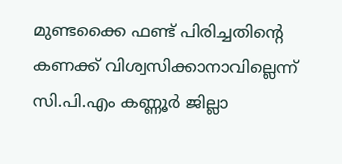മുണ്ടക്കൈ ഫണ്ട് പിരിച്ചതിന്റെ കണക്ക് വിശ്വസിക്കാനാവില്ലെന്ന് സി.പി.എം കണ്ണൂര്‍ ജില്ലാ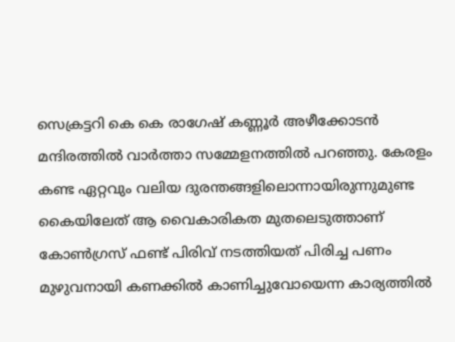സെക്രട്ടറി കെ കെ രാഗേഷ് കണ്ണൂര്‍ അഴീക്കോടന്‍ മന്ദിരത്തില്‍ വാര്‍ത്താ സമ്മേളനത്തില്‍ പറഞ്ഞു. കേരളം കണ്ട ഏറ്റവും വലിയ ദുരന്തങ്ങളിലൊന്നായിരുന്നുമുണ്ട കൈയിലേത് ആ വൈകാരികത മുതലെടുത്താണ് കോണ്‍ഗ്രസ് ഫണ്ട് പിരിവ് നടത്തിയത് പിരിച്ച പണം മുഴുവനായി കണക്കില്‍ കാണിച്ചുവോയെന്ന കാര്യത്തില്‍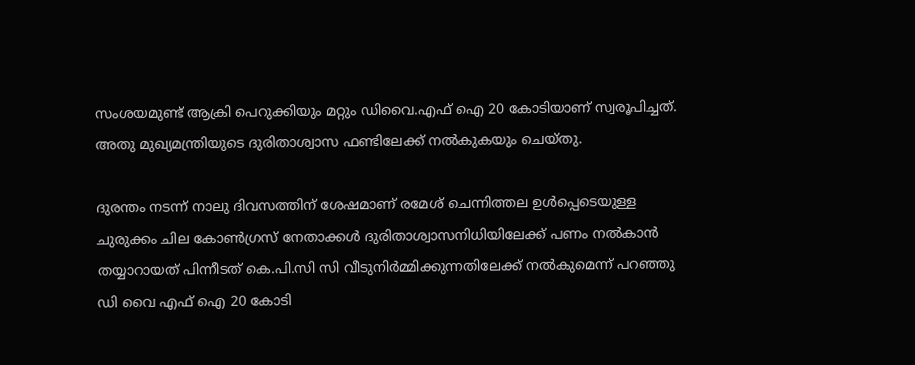സംശയമുണ്ട് ആക്രി പെറുക്കിയും മറ്റും ഡിവൈ.എഫ് ഐ 20 കോടിയാണ് സ്വരൂപിച്ചത്. അതു മുഖ്യമന്ത്രിയുടെ ദുരിതാശ്വാസ ഫണ്ടിലേക്ക് നല്‍കുകയും ചെയ്തു.

ദുരന്തം നടന്ന് നാലു ദിവസത്തിന് ശേഷമാണ് രമേശ് ചെന്നിത്തല ഉള്‍പ്പെടെയുള്ള ചുരുക്കം ചില കോണ്‍ഗ്രസ് നേതാക്കള്‍ ദുരിതാശ്വാസനിധിയിലേക്ക് പണം നല്‍കാന്‍ തയ്യാറായത് പിന്നീടത് കെ.പി.സി സി വീടുനിര്‍മ്മിക്കുന്നതിലേക്ക് നല്‍കുമെന്ന് പറഞ്ഞു ഡി വൈ എഫ് ഐ 20 കോടി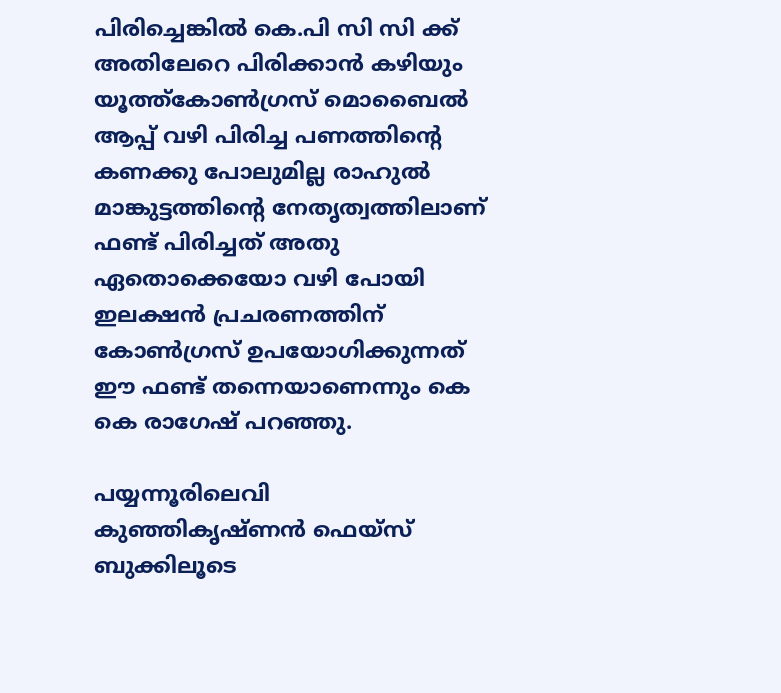പിരിച്ചെങ്കില്‍ കെ.പി സി സി ക്ക് അതിലേറെ പിരിക്കാന്‍ കഴിയും യൂത്ത്‌കോണ്‍ഗ്രസ് മൊബൈല്‍ ആപ്പ് വഴി പിരിച്ച പണത്തിന്റെ കണക്കു പോലുമില്ല രാഹുല്‍ മാങ്കുട്ടത്തിന്റെ നേതൃത്വത്തിലാണ് ഫണ്ട് പിരിച്ചത് അതു ഏതൊക്കെയോ വഴി പോയി ഇലക്ഷന്‍ പ്രചരണത്തിന് കോണ്‍ഗ്രസ് ഉപയോഗിക്കുന്നത് ഈ ഫണ്ട് തന്നെയാണെന്നും കെ കെ രാഗേഷ് പറഞ്ഞു.

പയ്യന്നൂരിലെവി കുഞ്ഞികൃഷ്ണന്‍ ഫെയ്‌സ് ബുക്കിലൂടെ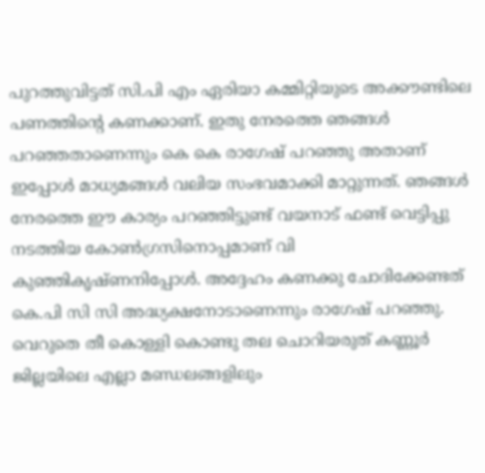പുറത്തുവിട്ടത് സി.പി എം ഏരിയാ കമ്മിറ്റിയുടെ അക്കൗണ്ടിലെ പണത്തിന്റെ കണക്കാണ്. ഇതു നേരത്തെ ഞങ്ങള്‍ പറഞ്ഞതാണെന്നും കെ കെ രാഗേഷ് പറഞ്ഞു അതാണ് ഇപ്പോള്‍ മാധ്യമങ്ങള്‍ വലിയ സംഭവമാക്കി മാറ്റുന്നത്. ഞങ്ങള്‍ നേരത്തെ ഈ കാര്യം പറഞ്ഞിട്ടുണ്ട് വയനാട് ഫണ്ട് വെട്ടിപ്പു നടത്തിയ കോണ്‍ഗ്രസിനൊപ്പമാണ് വി കുഞ്ഞികൃഷ്ണനിപ്പോള്‍. അദ്ദേഹം കണക്കു ചോദിക്കേണ്ടത് കെ.പി സി സി അദ്ധ്യക്ഷനോടാണെന്നും രാഗേഷ് പറഞ്ഞു. വെറുതെ തീ കൊള്ളി കൊണ്ടു തല ചൊറിയരുത് കണ്ണൂര്‍ ജില്ലയിലെ എല്ലാ മണ്ഡലങ്ങളിലും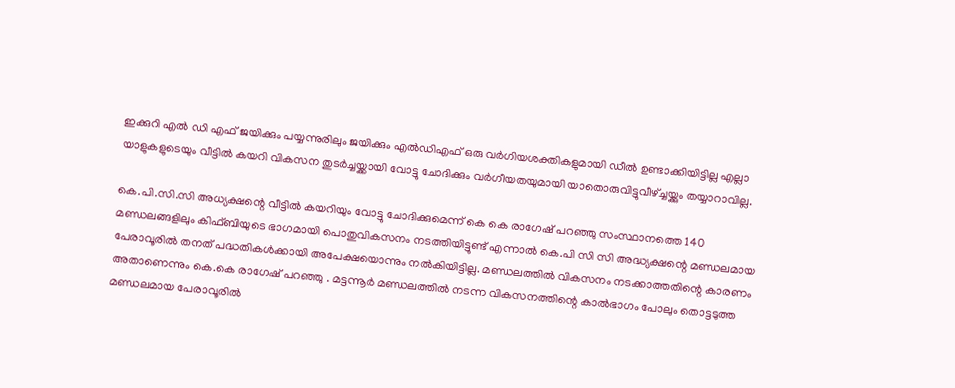ഇക്കുറി എല്‍ ഡി എഫ് ജയിക്കും പയ്യന്നുരിലും ജയിക്കും എല്‍ഡിഎഫ് ഒരു വര്‍ഗിയശക്തികളുമായി ഡീല്‍ ഉണ്ടാക്കിയിട്ടില്ല എല്ലാ യാളുകളുടെയും വീട്ടില്‍ കയറി വികസന തുടര്‍ച്ചയ്ക്കായി വോട്ടു ചോദിക്കും വര്‍ഗീയതയുമായി യാതൊരുവിട്ടുവീഴ്ച്ചയ്ക്കും തയ്യാറാവില്ല.

കെ.പി.സി.സി അധ്യക്ഷന്റെ വീട്ടില്‍ കയറിയും വോട്ടു ചോദിക്കുമെന്ന് കെ കെ രാഗേഷ് പറഞ്ഞു സംസ്ഥാനത്തെ 140 മണ്ഡലങ്ങളിലും കിഫ്ബിയുടെ ഭാഗമായി പൊതുവികസനം നടത്തിയിട്ടുണ്ട് എന്നാല്‍ കെ.പി സി സി അദ്ധ്യക്ഷന്റെ മണ്ഡലമായ പേരാവൂരില്‍ തനത് പദ്ധതികള്‍ക്കായി അപേക്ഷയൊന്നും നല്‍കിയിട്ടില്ല. മണ്ഡലത്തില്‍ വികസനം നടക്കാത്തതിന്റെ കാരണം അതാണെന്നും കെ.കെ രാഗേഷ് പറഞ്ഞു . മട്ടന്നൂര്‍ മണ്ഡലത്തില്‍ നടന്ന വികസനത്തിന്റെ കാല്‍ഭാഗം പോലും തൊട്ടടുത്ത മണ്ഡലമായ പേരാവൂരില്‍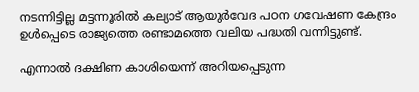നടന്നിട്ടില്ല മട്ടന്നൂരില്‍ കല്യാട് ആയുര്‍വേദ പഠന ഗവേഷണ കേന്ദ്രം ഉള്‍പ്പെടെ രാജ്യത്തെ രണ്ടാമത്തെ വലിയ പദ്ധതി വന്നിട്ടുണ്ട്.

എന്നാല്‍ ദക്ഷിണ കാശിയെന്ന് അറിയപ്പെടുന്ന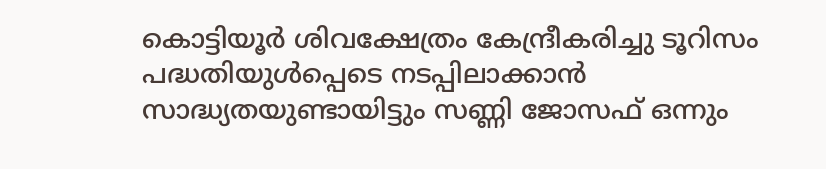കൊട്ടിയൂര്‍ ശിവക്ഷേത്രം കേന്ദ്രീകരിച്ചു ടൂറിസം പദ്ധതിയുള്‍പ്പെടെ നടപ്പിലാക്കാന്‍ സാദ്ധ്യതയുണ്ടായിട്ടും സണ്ണി ജോസഫ് ഒന്നും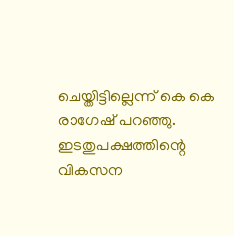ചെയ്തിട്ടില്ലെന്ന് കെ കെ രാഗേഷ് പറഞ്ഞു. ഇടതുപക്ഷത്തിന്റെ വികസന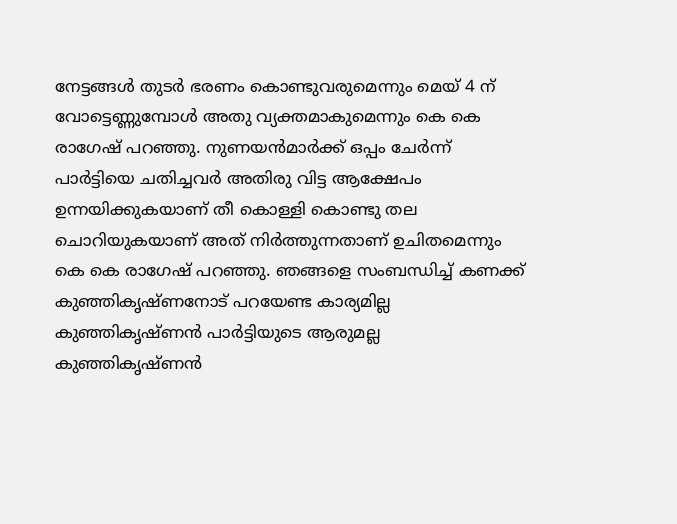നേട്ടങ്ങള്‍ തുടര്‍ ഭരണം കൊണ്ടുവരുമെന്നും മെയ് 4 ന് വോട്ടെണ്ണുമ്പോള്‍ അതു വ്യക്തമാകുമെന്നും കെ കെ രാഗേഷ് പറഞ്ഞു. നുണയന്‍മാര്‍ക്ക് ഒപ്പം ചേര്‍ന്ന് പാര്‍ട്ടിയെ ചതിച്ചവര്‍ അതിരു വിട്ട ആക്ഷേപം ഉന്നയിക്കുകയാണ് തീ കൊള്ളി കൊണ്ടു തല ചൊറിയുകയാണ് അത് നിര്‍ത്തുന്നതാണ് ഉചിതമെന്നും കെ കെ രാഗേഷ് പറഞ്ഞു. ഞങ്ങളെ സംബന്ധിച്ച് കണക്ക് കുഞ്ഞികൃഷ്ണനോട് പറയേണ്ട കാര്യമില്ല കുഞ്ഞികൃഷ്ണന്‍ പാര്‍ട്ടിയുടെ ആരുമല്ല കുഞ്ഞികൃഷ്ണന്‍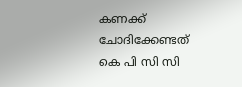കണക്ക് ചോദിക്കേണ്ടത് കെ പി സി സി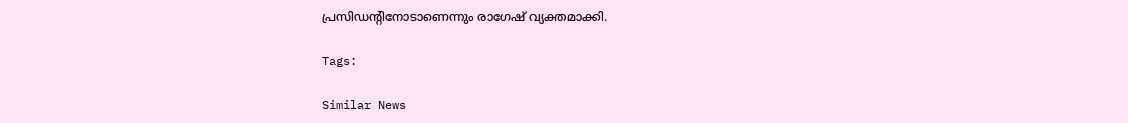പ്രസിഡന്റിനോടാണെന്നും രാഗേഷ് വ്യക്തമാക്കി.

Tags:

Similar News